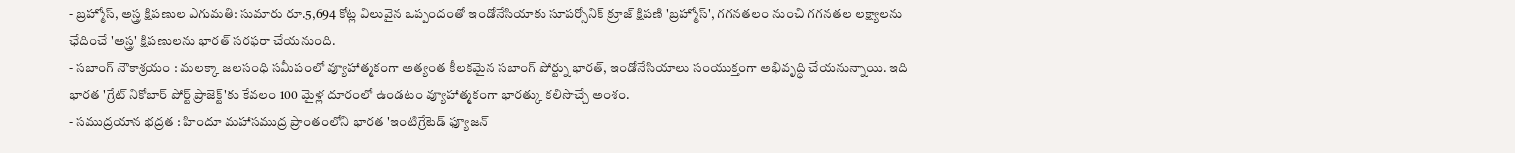- బ్రహ్మోస్, అస్త్ర క్షిపణుల ఎగుమతి: సుమారు రూ.5,694 కోట్ల విలువైన ఒప్పందంతో ఇండోనేసియాకు సూపర్సోనిక్ క్రూజ్ క్షిపణి 'బ్రహ్మోస్', గగనతలం నుంచి గగనతల లక్ష్యాలను ఛేదించే 'అస్త్ర' క్షిపణులను భారత్ సరఫరా చేయనుంది.
- సబాంగ్ నౌకాశ్రయం : మలక్కా జలసంధి సమీపంలో వ్యూహాత్మకంగా అత్యంత కీలకమైన సబాంగ్ పోర్ట్ను భారత్, ఇండోనేసియాలు సంయుక్తంగా అభివృద్ధి చేయనున్నాయి. ఇది భారత 'గ్రేట్ నికోబార్ పోర్ట్ ప్రాజెక్ట్'కు కేవలం 100 మైళ్ల దూరంలో ఉండటం వ్యూహాత్మకంగా భారత్కు కలిసొచ్చే అంశం.
- సముద్రయాన భద్రత : హిందూ మహాసముద్ర ప్రాంతంలోని భారత 'ఇంటిగ్రేటెడ్ ఫ్యూజన్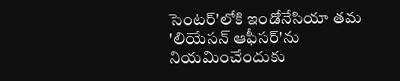సెంటర్'లోకి ఇండోనేసియా తమ 'లియేసన్ ఆఫీసర్'ను నియమించేందుకు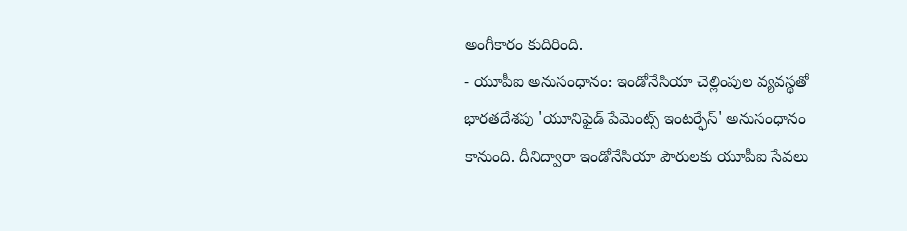అంగీకారం కుదిరింది.
- యూపీఐ అనుసంధానం: ఇండోనేసియా చెల్లింపుల వ్యవస్థతో భారతదేశపు 'యూనిఫైడ్ పేమెంట్స్ ఇంటర్ఫేస్' అనుసంధానం కానుంది. దీనిద్వారా ఇండోనేసియా పౌరులకు యూపీఐ సేవలు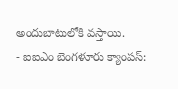అందుబాటులోకి వస్తాయి.
- ఐఐఎం బెంగళూరు క్యాంపస్: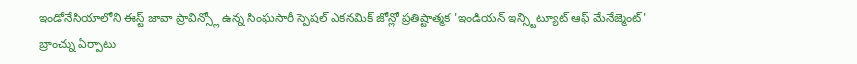ఇండోనేసియాలోని ఈస్ట్ జావా ప్రావిన్స్లో ఉన్న సింఘసారీ స్పెషల్ ఎకనమిక్ జోన్లో ప్రతిష్టాత్మక 'ఇండియన్ ఇన్స్టిట్యూట్ ఆఫ్ మేనేజ్మెంట్' బ్రాంచ్ను ఏర్పాటు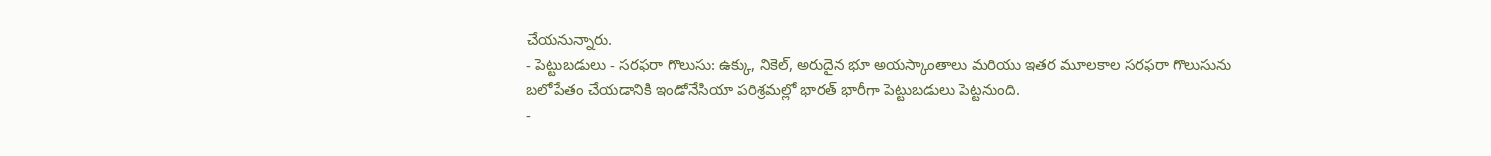చేయనున్నారు.
- పెట్టుబడులు - సరఫరా గొలుసు: ఉక్కు, నికెల్, అరుదైన భూ అయస్కాంతాలు మరియు ఇతర మూలకాల సరఫరా గొలుసును బలోపేతం చేయడానికి ఇండోనేసియా పరిశ్రమల్లో భారత్ భారీగా పెట్టుబడులు పెట్టనుంది.
-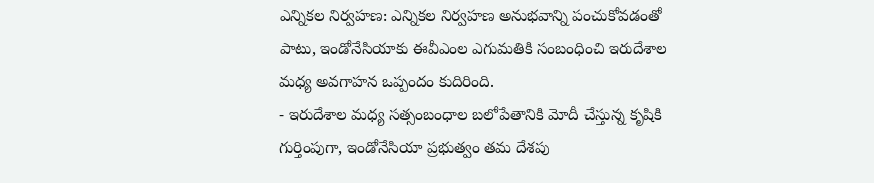ఎన్నికల నిర్వహణ: ఎన్నికల నిర్వహణ అనుభవాన్ని పంచుకోవడంతో పాటు, ఇండోనేసియాకు ఈవీఎంల ఎగుమతికి సంబంధించి ఇరుదేశాల మధ్య అవగాహన ఒప్పందం కుదిరింది.
- ఇరుదేశాల మధ్య సత్సంబంధాల బలోపేతానికి మోదీ చేస్తున్న కృషికి గుర్తింపుగా, ఇండోనేసియా ప్రభుత్వం తమ దేశపు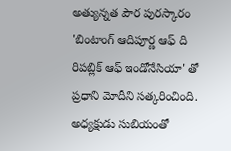అత్యున్నత పౌర పురస్కారం 'బింటాంగ్ ఆదిపూర్ణ ఆఫ్ ది రిపబ్లిక్ ఆఫ్ ఇండోనేసియా' తో ప్రధాని మోదీని సత్కరించింది. అధ్యక్షుడు సుబియంతో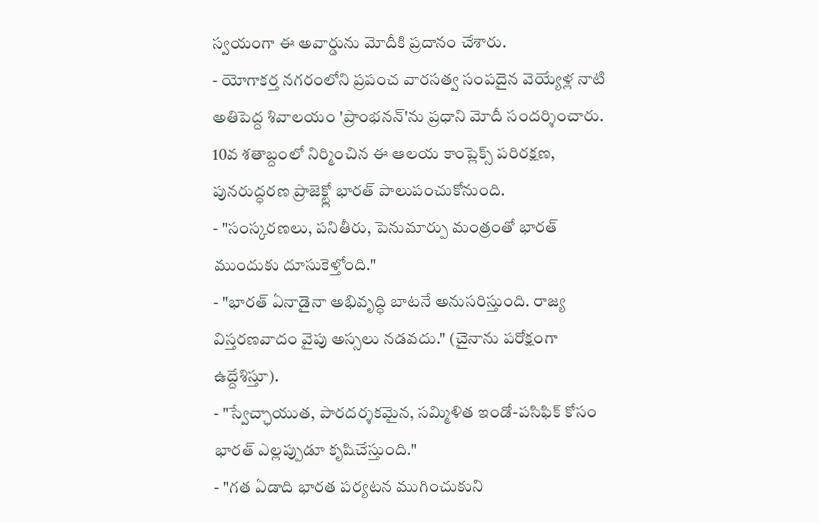స్వయంగా ఈ అవార్డును మోదీకి ప్రదానం చేశారు.
- యోగాకర్త నగరంలోని ప్రపంచ వారసత్వ సంపదైన వెయ్యేళ్ల నాటి అతిపెద్ద శివాలయం 'ప్రాంభనన్'ను ప్రధాని మోదీ సందర్శించారు. 10వ శతాబ్దంలో నిర్మించిన ఈ ఆలయ కాంప్లెక్స్ పరిరక్షణ, పునరుద్ధరణ ప్రాజెక్ట్లో భారత్ పాలుపంచుకోనుంది.
- "సంస్కరణలు, పనితీరు, పెనుమార్పు మంత్రంతో భారత్ ముందుకు దూసుకెళ్తోంది."
- "భారత్ ఏనాడైనా అభివృద్ధి బాటనే అనుసరిస్తుంది. రాజ్య విస్తరణవాదం వైపు అస్సలు నడవదు." (చైనాను పరోక్షంగా ఉద్దేశిస్తూ).
- "స్వేచ్ఛాయుత, పారదర్శకమైన, సమ్మిళిత ఇండో-పసిఫిక్ కోసం భారత్ ఎల్లప్పుడూ కృషిచేస్తుంది."
- "గత ఏడాది భారత పర్యటన ముగించుకుని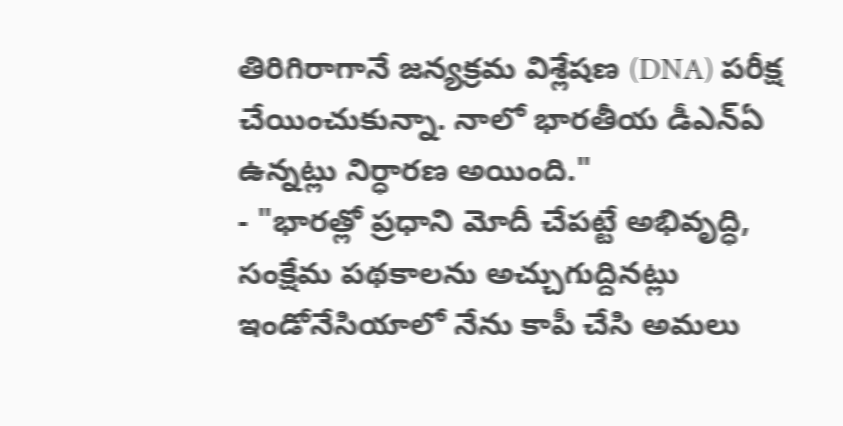తిరిగిరాగానే జన్యక్రమ విశ్లేషణ (DNA) పరీక్ష చేయించుకున్నా. నాలో భారతీయ డీఎన్ఏ ఉన్నట్లు నిర్ధారణ అయింది."
- "భారత్లో ప్రధాని మోదీ చేపట్టే అభివృద్ధి, సంక్షేమ పథకాలను అచ్చుగుద్దినట్లు ఇండోనేసియాలో నేను కాపీ చేసి అమలు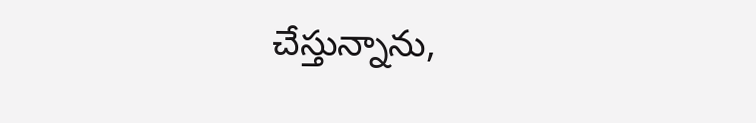చేస్తున్నాను,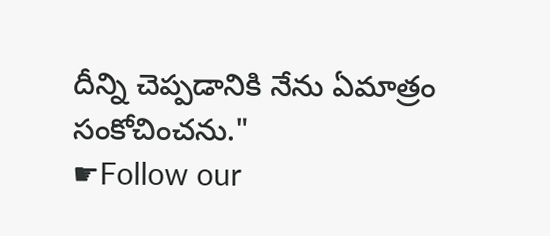దీన్ని చెప్పడానికి నేను ఏమాత్రం సంకోచించను."
☛Follow our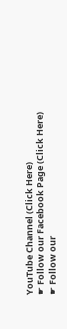YouTube Channel (Click Here)
☛ Follow our Facebook Page (Click Here)
☛ Follow our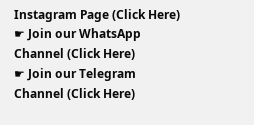Instagram Page (Click Here)
☛ Join our WhatsApp Channel (Click Here)
☛ Join our Telegram Channel (Click Here)